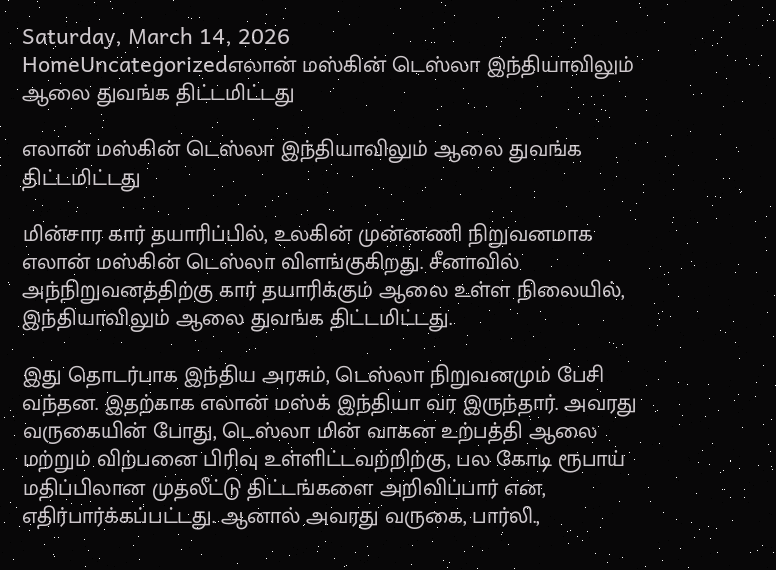Saturday, March 14, 2026
HomeUncategorizedஎலான் மஸ்கின் டெஸ்லா இந்தியாவிலும் ஆலை துவங்க திட்டமிட்டது

எலான் மஸ்கின் டெஸ்லா இந்தியாவிலும் ஆலை துவங்க திட்டமிட்டது

மின்சார கார் தயாரிப்பில், உலகின் முன்னணி நிறுவனமாக எலான் மஸ்கின் டெஸ்லா விளங்குகிறது. சீனாவில் அந்நிறுவனத்திற்கு கார் தயாரிக்கும் ஆலை உள்ள நிலையில், இந்தியாவிலும் ஆலை துவங்க திட்டமிட்டது.

இது தொடர்பாக இந்திய அரசும், டெஸ்லா நிறுவனமும் பேசி வந்தன. இதற்காக எலான் மஸ்க் இந்தியா வர இருந்தார். அவரது வருகையின் போது, டெஸ்லா மின் வாகன உற்பத்தி ஆலை மற்றும் விற்பனை பிரிவு உள்ளிட்டவற்றிற்கு, பல கோடி ரூபாய் மதிப்பிலான முதலீட்டு திட்டங்களை அறிவிப்பார் என, எதிர்பார்க்கப்பட்டது. ஆனால் அவரது வருகை, பார்லி.,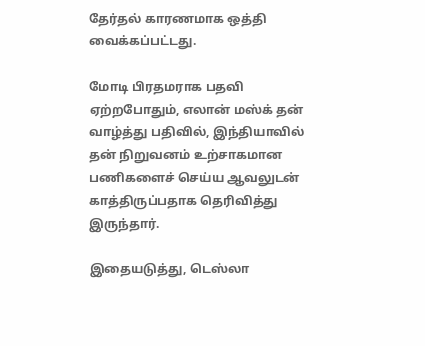தேர்தல் காரணமாக ஒத்தி வைக்கப்பட்டது.

மோடி பிரதமராக பதவி ஏற்றபோதும், எலான் மஸ்க் தன் வாழ்த்து பதிவில், இந்தியாவில் தன் நிறுவனம் உற்சாகமான பணிகளைச் செய்ய ஆவலுடன் காத்திருப்பதாக தெரிவித்து இருந்தார்.

இதையடுத்து, டெஸ்லா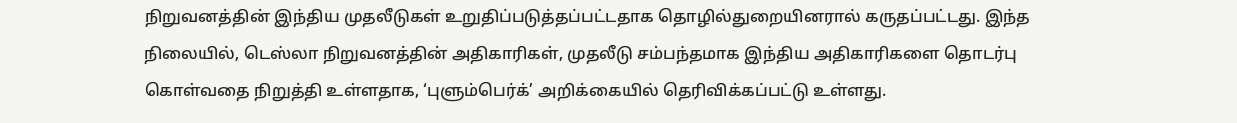நிறுவனத்தின் இந்திய முதலீடுகள் உறுதிப்படுத்தப்பட்டதாக தொழில்துறையினரால் கருதப்பட்டது. இந்த நிலையில், டெஸ்லா நிறுவனத்தின் அதிகாரிகள், முதலீடு சம்பந்தமாக இந்திய அதிகாரிகளை தொடர்பு கொள்வதை நிறுத்தி உள்ளதாக, ‘புளும்பெர்க்’ அறிக்கையில் தெரிவிக்கப்பட்டு உள்ளது.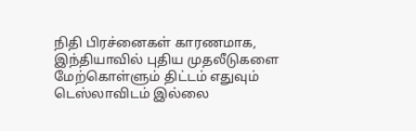நிதி பிரச்னைகள் காரணமாக, இந்தியாவில் புதிய முதலீடுகளை மேற்கொள்ளும் திட்டம் எதுவும் டெஸ்லாவிடம் இல்லை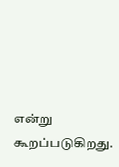என்று கூறப்படுகிறது.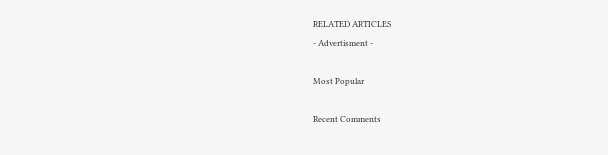RELATED ARTICLES
- Advertisment -

Most Popular

Recent Comments